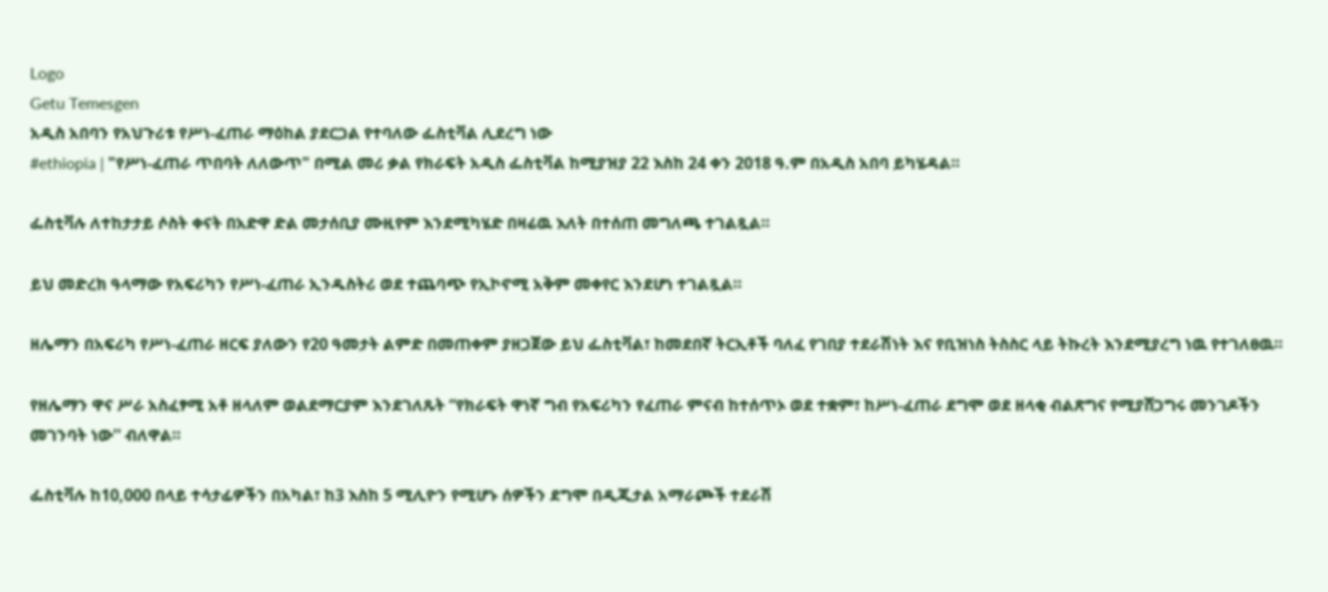Logo
Getu Temesgen
አዲስ አበባን የአህጉሪቱ የሥነ-ፈጠራ ማዕከል ያደርጋል የተባለው ፌስቲቫል ሊደረግ ነው
#ethiopia | "የሥነ-ፈጠራ ጥበባት ለለውጥ" በሚል መሪ ቃል የክራፍት አዲስ ፌስቲቫል ከሚያዝያ 22 እስከ 24 ቀን 2018 ዓ.ም በአዲስ አበባ ይካሄዳል።

ፌስቲቫሉ ለተከታታይ ሶስት ቀናት በአድዋ ድል መታሰቢያ ሙዚየም እንደሚካሄድ በዛሬዉ እለት በተሰጠ መግለጫ ተገልጿል።

ይህ መድረክ ዓላማው የአፍሪካን የሥነ-ፈጠራ ኢንዱስትሪ ወደ ተጨባጭ የኢኮኖሚ አቅም መቀየር እንደሆነ ተገልጿል።

ዘሌማን በአፍሪካ የሥነ-ፈጠራ ዘርፍ ያለውን የ20 ዓመታት ልምድ በመጠቀም ያዘጋጀው ይህ ፌስቲቫል፣ ከመደበኛ ትርኢቶች ባለፈ የገበያ ተደራሽነት እና የቢዝነስ ትስስር ላይ ትኩረት እንደሚያረግ ነዉ የተገለፀዉ።

የዘሌማን ዋና ሥራ አስፈፃሚ አቶ ዘላለም ወልደማርያም እንደገለጹት “የክራፍት ዋነኛ ግብ የአፍሪካን የፈጠራ ምናብ ከተሰጥኦ ወደ ተቋም፣ ከሥነ-ፈጠራ ደግሞ ወደ ዘላቂ ብልጽግና የሚያሸጋግሩ መንገዶችን መገንባት ነው'' ብለዋል።

ፌስቲቫሉ ከ10,000 በላይ ተሳታፊዎችን በአካል፣ ከ3 እስከ 5 ሚሊዮን የሚሆኑ ሰዎችን ደግሞ በዲጂታል አማራጮች ተደራሽ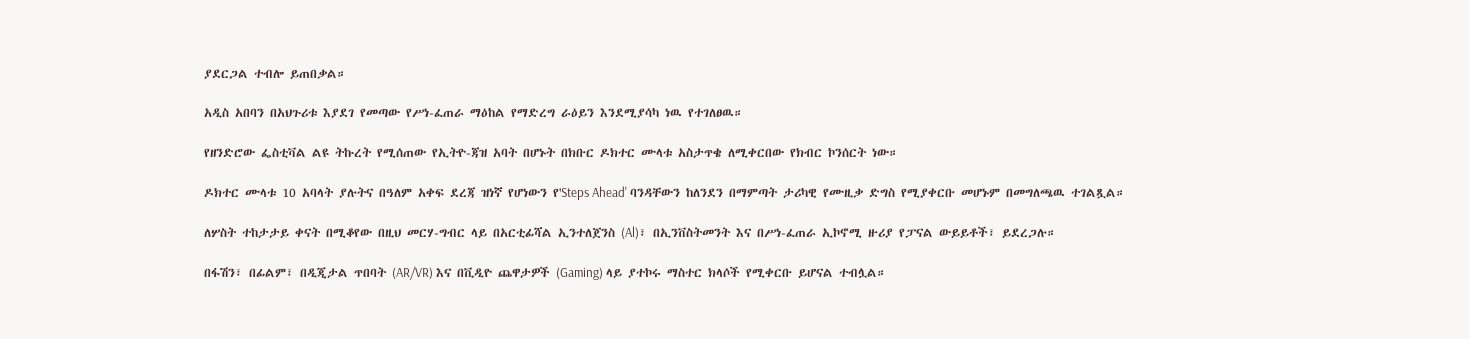ያደርጋል ተብሎ ይጠበቃል።

አዲስ አበባን በአህጉሪቱ እያደገ የመጣው የሥነ-ፈጠራ ማዕከል የማድረግ ራዕይን እንደሚያሳካ ነዉ የተገለፀዉ።

የዘንድሮው ፌስቲቫል ልዩ ትኩረት የሚሰጠው የኢትዮ-ጃዝ አባት በሆኑት በክቡር ዶክተር ሙላቱ አስታጥቄ ለሚቀርበው የክብር ኮንሰርት ነው።

ዶክተር ሙላቱ 10 አባላት ያሉትና በዓለም አቀፍ ደረጃ ዝነኛ የሆነውን የ'Steps Ahead' ባንዳቸውን ከለንደን በማምጣት ታሪካዊ የሙዚቃ ድግስ የሚያቀርቡ መሆኑም በመግለጫዉ ተገልጿል።

ለሦስት ተከታታይ ቀናት በሚቆየው በዚህ መርሃ-ግብር ላይ በአርቲፊሻል ኢንተለጀንስ (Al)፣ በኢንቨስትመንት እና በሥነ-ፈጠራ ኢኮኖሚ ዙሪያ የፓናል ውይይቶች፣ ይደረጋሉ።

በፋሽን፣ በፊልም፣ በዲጂታል ጥበባት (AR/VR) እና በቪዲዮ ጨዋታዎች (Gaming) ላይ ያተኮሩ ማስተር ክላሶች የሚቀርቡ ይሆናል ተብሏል።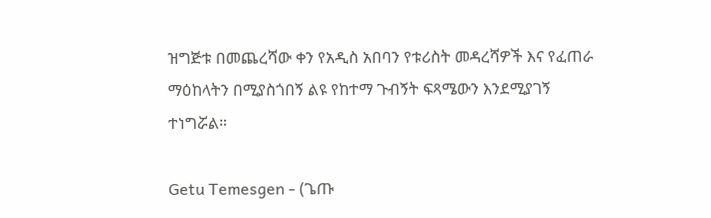ዝግጅቱ በመጨረሻው ቀን የአዲስ አበባን የቱሪስት መዳረሻዎች እና የፈጠራ ማዕከላትን በሚያስጎበኝ ልዩ የከተማ ጉብኝት ፍጻሜውን እንደሚያገኝ ተነግሯል።

Getu Temesgen - (ጌጡ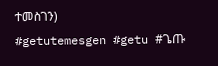ተመስገን)
#getutemesgen #getu #ጌጡ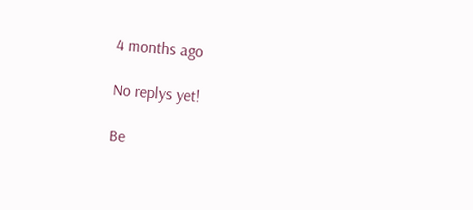4 months ago

No replys yet!

Be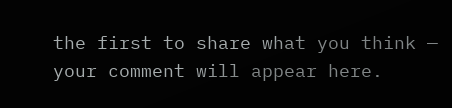the first to share what you think — your comment will appear here.